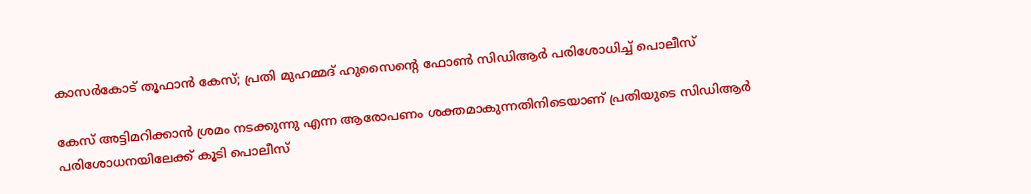കാസര്‍കോട് തൂഫാന്‍ കേസ്; പ്രതി മുഹമ്മദ് ഹുസൈന്റെ ഫോണ്‍ സിഡിആര്‍ പരിശോധിച്ച് പൊലീസ്

കേസ് അട്ടിമറിക്കാന്‍ ശ്രമം നടക്കുന്നു എന്ന ആരോപണം ശക്തമാകുന്നതിനിടെയാണ് പ്രതിയുടെ സിഡിആര്‍ പരിശോധനയിലേക്ക് കൂടി പൊലീസ്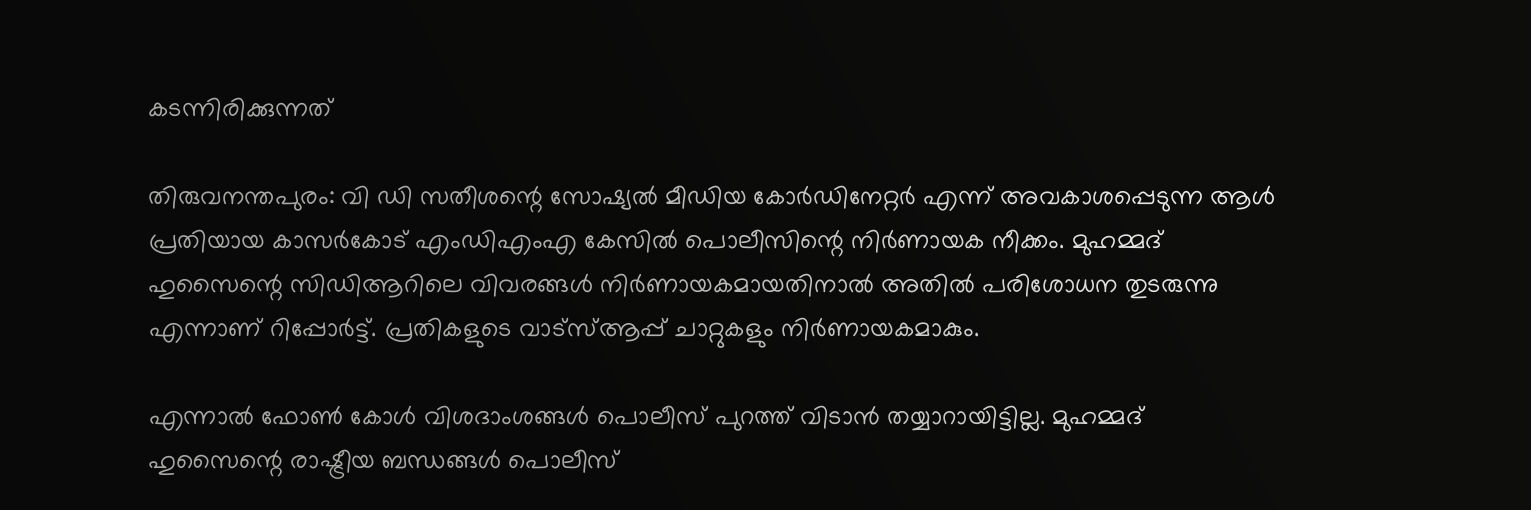കടന്നിരിക്കുന്നത്

തിരുവനന്തപുരം: വി ഡി സതീശന്റെ സോഷ്യല്‍ മീഡിയ കോര്‍ഡിനേറ്റര്‍ എന്ന് അവകാശപ്പെടുന്ന ആള്‍ പ്രതിയായ കാസര്‍കോട് എംഡിഎംഎ കേസില്‍ പൊലീസിന്റെ നിര്‍ണായക നീക്കം. മുഹമ്മദ് ഹുസൈന്റെ സിഡിആറിലെ വിവരങ്ങള്‍ നിര്‍ണായകമായതിനാല്‍ അതില്‍ പരിശോധന തുടരുന്നു എന്നാണ് റിപ്പോര്‍ട്ട്. പ്രതികളുടെ വാട്‌സ്ആപ്പ് ചാറ്റുകളും നിര്‍ണായകമാകും.

എന്നാല്‍ ഫോണ്‍ കോള്‍ വിശദാംശങ്ങള്‍ പൊലീസ് പുറത്ത് വിടാന്‍ തയ്യാറായിട്ടില്ല. മുഹമ്മദ് ഹുസൈന്റെ രാഷ്ട്രീയ ബന്ധങ്ങള്‍ പൊലീസ്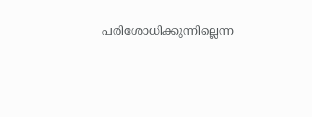പരിശോധിക്കുന്നില്ലെന്ന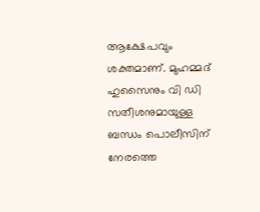ആക്ഷേപവും ശക്തമാണ്. മുഹമ്മദ് ഹുസൈനും വി ഡി സതീശനുമായുള്ള ബന്ധം പൊലീസിന് നേരത്തെ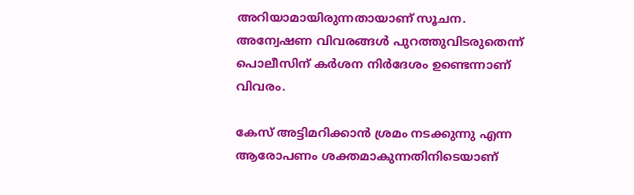അറിയാമായിരുന്നതായാണ് സൂചന. അന്വേഷണ വിവരങ്ങള്‍ പുറത്തുവിടരുതെന്ന് പൊലീസിന് കര്‍ശന നിര്‍ദേശം ഉണ്ടെന്നാണ് വിവരം.

കേസ് അട്ടിമറിക്കാന്‍ ശ്രമം നടക്കുന്നു എന്ന ആരോപണം ശക്തമാകുന്നതിനിടെയാണ്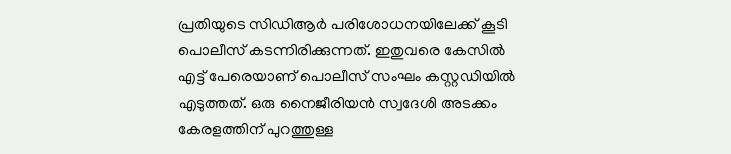പ്രതിയുടെ സിഡിആര്‍ പരിശോധനയിലേക്ക് കൂടി പൊലീസ് കടന്നിരിക്കുന്നത്. ഇതുവരെ കേസില്‍ എട്ട് പേരെയാണ് പൊലീസ് സംഘം കസ്റ്റഡിയില്‍ എടുത്തത്. ഒരു നൈജീരിയന്‍ സ്വദേശി അടക്കം കേരളത്തിന് പുറത്തുള്ള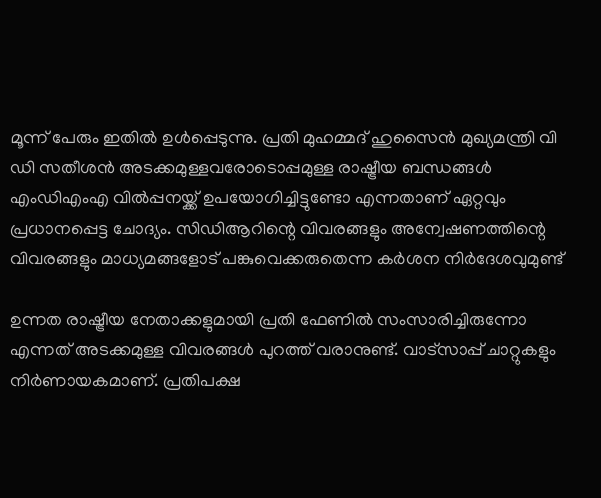മൂന്ന് പേരും ഇതില്‍ ഉള്‍പ്പെടുന്നു. പ്രതി മുഹമ്മദ് ഹുസൈന്‍ മുഖ്യമന്ത്രി വി ഡി സതീശന്‍ അടക്കമുള്ളവരോടൊപ്പമുള്ള രാഷ്ട്രീയ ബന്ധങ്ങള്‍ എംഡിഎംഎ വില്‍പ്പനയ്ക്ക് ഉപയോഗിച്ചിട്ടുണ്ടോ എന്നതാണ് ഏറ്റവും പ്രധാനപ്പെട്ട ചോദ്യം. സിഡിആറിന്റെ വിവരങ്ങളും അന്വേഷണത്തിന്റെ വിവരങ്ങളും മാധ്യമങ്ങളോട് പങ്കുവെക്കരുതെന്ന കര്‍ശന നിര്‍ദേശവുമുണ്ട്

ഉന്നത രാഷ്ട്രീയ നേതാക്കളുമായി പ്രതി ഫേണില്‍ സംസാരിച്ചിരുന്നോ എന്നത് അടക്കമുള്ള വിവരങ്ങള്‍ പുറത്ത് വരാനുണ്ട്. വാട്‌സാപ്പ് ചാറ്റുകളും നിര്‍ണായകമാണ്. പ്രതിപക്ഷ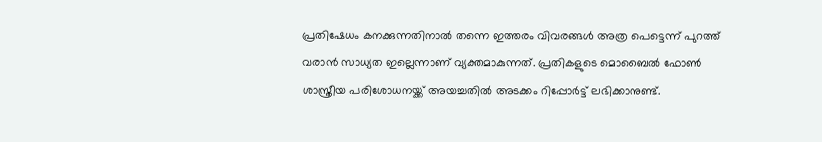പ്രതിഷേധം കനക്കുന്നതിനാല്‍ തന്നെ ഇത്തരം വിവരങ്ങള്‍ അത്ര പെട്ടെന്ന് പുറത്ത് വരാന്‍ സാധ്യത ഇല്ലെന്നാണ് വ്യക്തമാകുന്നത്. പ്രതികളുടെ മൊബൈല്‍ ഫോണ്‍ ശാസ്ത്രീയ പരിശോധനയ്ക്ക് അയച്ചതില്‍ അടക്കം റിപ്പോര്‍ട്ട് ലഭിക്കാനുണ്ട്.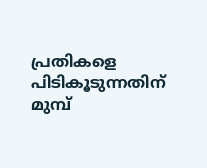പ്രതികളെ പിടികൂടുന്നതിന് മുമ്പ്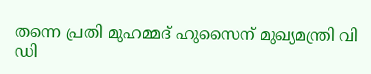തന്നെ പ്രതി മുഹമ്മദ് ഹുസൈന് മുഖ്യമന്ത്രി വി ഡി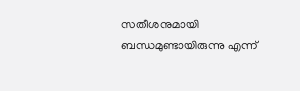സതീശനുമായി ബന്ധമുണ്ടായിരുന്നു എന്ന്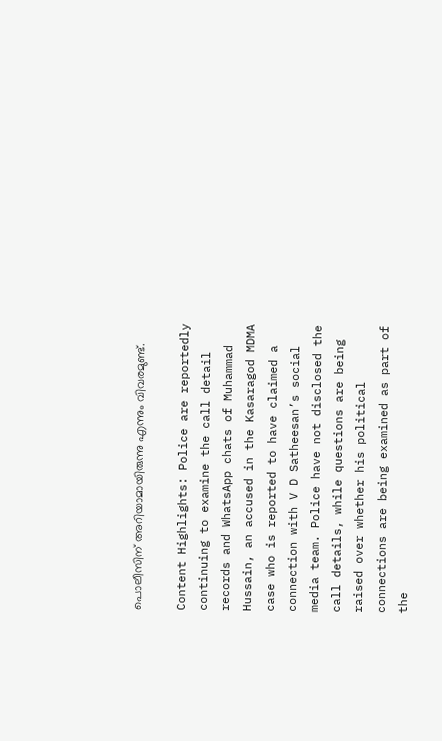പൊലീസിന് അറിയാമായിരുന്നു എന്നും വിവരമുണ്ട്.

Content Highlights: Police are reportedly continuing to examine the call detail records and WhatsApp chats of Muhammad Hussain, an accused in the Kasaragod MDMA case who is reported to have claimed a connection with V D Satheesan’s social media team. Police have not disclosed the call details, while questions are being raised over whether his political connections are being examined as part of the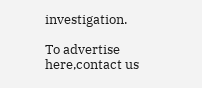investigation.

To advertise here,contact us